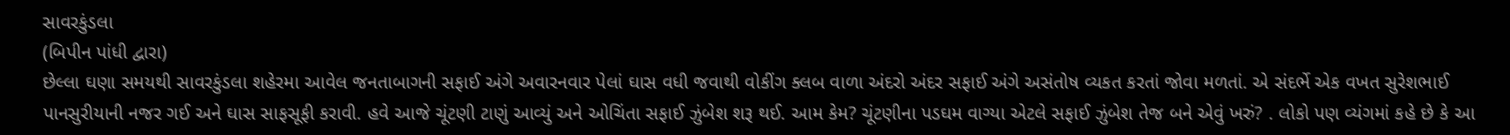સાવરકુંડલા
(બિપીન પાંધી દ્વારા)
છેલ્લા ઘણા સમયથી સાવરકુંડલા શહેરમા આવેલ જનતાબાગની સફાઈ અંગે અવારનવાર પેલાં ઘાસ વધી જવાથી વોકીંગ ક્લબ વાળા અંદરો અંદર સફાઈ અંગે અસંતોષ વ્યકત કરતાં જોવા મળતાં. એ સંદર્ભે એક વખત સુરેશભાઈ પાનસુરીયાની નજર ગઈ અને ઘાસ સાફસૂફી કરાવી. હવે આજે ચૂંટણી ટાણું આવ્યું અને ઓચિંતા સફાઈ ઝુંબેશ શરૂ થઈ. આમ કેમ? ચૂંટણીના પડઘમ વાગ્યા એટલે સફાઈ ઝુંબેશ તેજ બને એવું ખરું? . લોકો પણ વ્યંગમાં કહે છે કે આ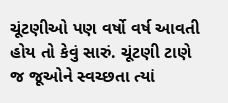ચૂંટણીઓ પણ વર્ષો વર્ષ આવતી હોય તો કેવું સારું. ચૂંટણી ટાણે જ જૂઓને સ્વચ્છતા ત્યાં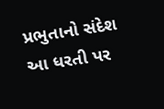પ્રભુતાનો સંદેશ આ ધરતી પર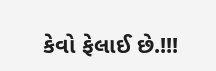કેવો ફેલાઈ છે.!!!